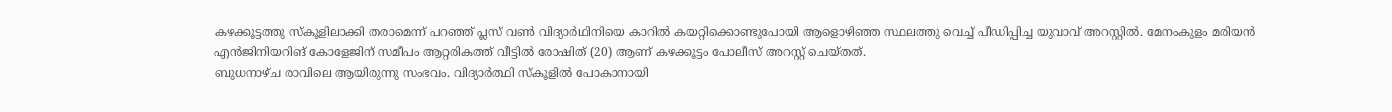കഴക്കൂട്ടത്തു സ്കൂളിലാക്കി തരാമെന്ന് പറഞ്ഞ് പ്ലസ് വൺ വിദ്യാർഥിനിയെ കാറിൽ കയറ്റിക്കൊണ്ടുപോയി ആളൊഴിഞ്ഞ സ്ഥലത്തു വെച്ച് പീഡിപ്പിച്ച യുവാവ് അറസ്റ്റിൽ. മേനംകുളം മരിയൻ എൻജിനിയറിങ് കോളേജിന് സമീപം ആറ്റരികത്ത് വീട്ടിൽ രോഷിത് (20) ആണ് കഴക്കൂട്ടം പോലീസ് അറസ്റ്റ് ചെയ്തത്.
ബുധനാഴ്ച രാവിലെ ആയിരുന്നു സംഭവം. വിദ്യാർത്ഥി സ്കൂളിൽ പോകാനായി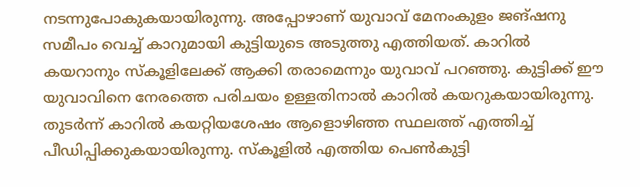നടന്നുപോകുകയായിരുന്നു. അപ്പോഴാണ് യുവാവ് മേനംകുളം ജങ്ഷനു സമീപം വെച്ച് കാറുമായി കുട്ടിയുടെ അടുത്തു എത്തിയത്. കാറിൽ കയറാനും സ്കൂളിലേക്ക് ആക്കി തരാമെന്നും യുവാവ് പറഞ്ഞു. കുട്ടിക്ക് ഈ യുവാവിനെ നേരത്തെ പരിചയം ഉള്ളതിനാൽ കാറിൽ കയറുകയായിരുന്നു.
തുടർന്ന് കാറിൽ കയറ്റിയശേഷം ആളൊഴിഞ്ഞ സ്ഥലത്ത് എത്തിച്ച് പീഡിപ്പിക്കുകയായിരുന്നു. സ്കൂളിൽ എത്തിയ പെൺകുട്ടി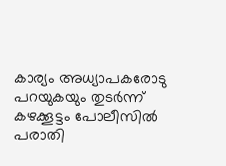കാര്യം അധ്യാപകരോടു പറയുകയും തുടർന്ന് കഴക്കൂട്ടം പോലീസിൽ പരാതി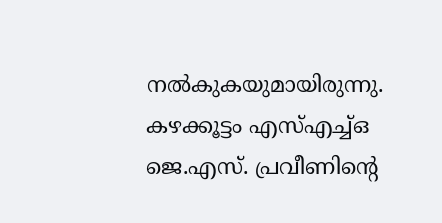നൽകുകയുമായിരുന്നു. കഴക്കൂട്ടം എസ്എച്ച്ഒ ജെ.എസ്. പ്രവീണിന്റെ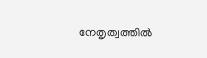നേതൃത്വത്തിൽ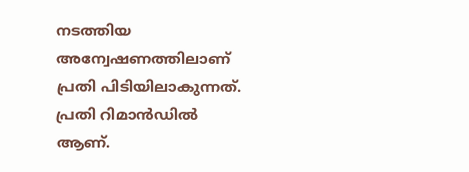നടത്തിയ അന്വേഷണത്തിലാണ് പ്രതി പിടിയിലാകുന്നത്. പ്രതി റിമാൻഡിൽ ആണ്.